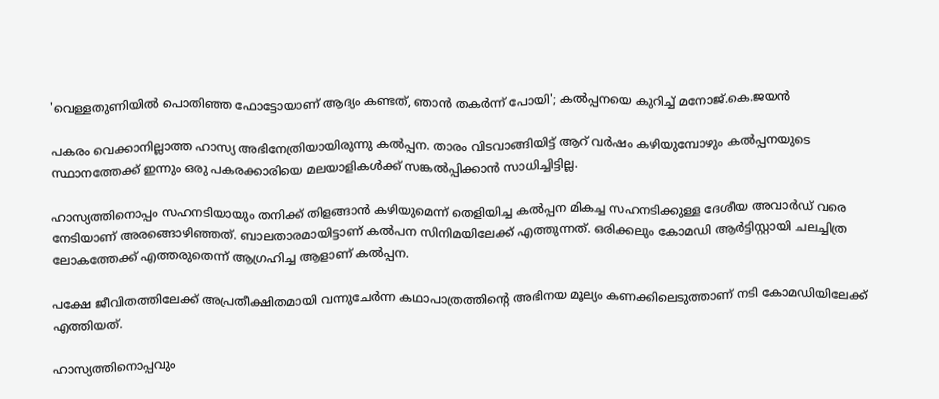'വെള്ളതുണിയിൽ പൊതിഞ്ഞ ഫോട്ടോയാണ് ആദ്യം കണ്ടത്, ഞാൻ തകർന്ന് പോയി'; കൽപ്പനയെ കുറിച്ച് മനോജ്.കെ.ജയൻ

പകരം വെക്കാനില്ലാത്ത ഹാസ്യ അഭിനേത്രിയായിരുന്നു കൽപ്പന. താരം വിടവാങ്ങിയിട്ട് ആറ് വർഷം കഴിയുമ്പോഴും കൽപ്പനയുടെ സ്ഥാനത്തേക്ക് ഇന്നും ഒരു പകരക്കാരിയെ മലയാളികൾക്ക് സങ്കൽപ്പിക്കാൻ സാധിച്ചിട്ടില്ല.

ഹാസ്യത്തിനൊപ്പം സഹനടിയായും തനിക്ക് തിളങ്ങാൻ കഴിയുമെന്ന് തെളിയിച്ച കൽപ്പന മികച്ച സഹനടിക്കുള്ള ദേശീയ അവാർഡ് വരെ നേടിയാണ് അരങ്ങൊഴിഞ്ഞത്. ബാലതാരമായിട്ടാണ് കൽപന സിനിമയിലേക്ക് എത്തുന്നത്. ഒരിക്കലും കോമഡി ആർട്ടിസ്റ്റായി ചലച്ചിത്ര ലോകത്തേക്ക് എത്തരുതെന്ന് ആഗ്രഹിച്ച ആളാണ് കൽപ്പന.

പക്ഷേ ജീവിതത്തിലേക്ക് അപ്രതീക്ഷിതമായി വന്നുചേർന്ന കഥാപാത്രത്തിന്റെ അഭിനയ മൂല്യം കണക്കിലെടുത്താണ് നടി കോമഡിയിലേക്ക് എത്തിയത്.

ഹാസ്യത്തിനൊപ്പവും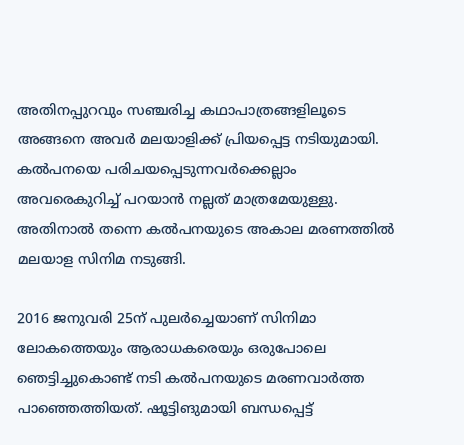അതിനപ്പുറവും സഞ്ചരിച്ച കഥാപാത്രങ്ങളിലൂടെ അങ്ങനെ അവർ മലയാളിക്ക് പ്രിയപ്പെട്ട നടിയുമായി. കൽപനയെ പരിചയപ്പെടുന്നവർക്കെല്ലാം അവരെകുറിച്ച് പറയാൻ നല്ലത് മാത്രമേയുള്ളു. അതിനാൽ തന്നെ കൽപനയുടെ അകാല മരണത്തിൽ മലയാള സിനിമ നടുങ്ങി.

2016 ജനുവരി 25ന് പുലർച്ചെയാണ് സിനിമാ ലോകത്തെയും ആരാധകരെയും ഒരുപോലെ ഞെട്ടിച്ചുകൊണ്ട് നടി കൽപനയുടെ മരണവാർത്ത പാഞ്ഞെത്തിയത്. ഷൂട്ടിങുമായി ബന്ധപ്പെട്ട്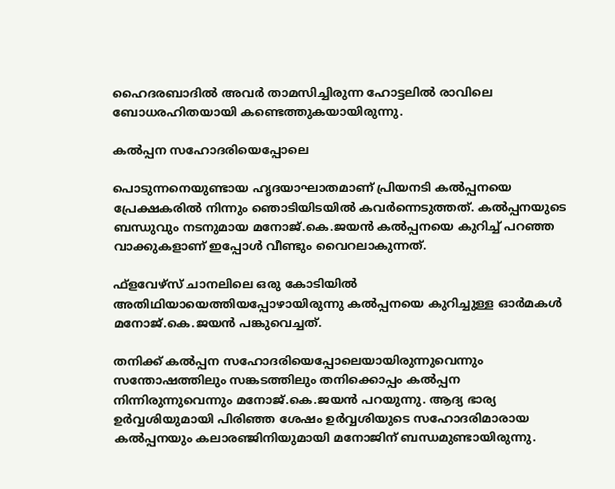ഹൈദരബാദിൽ അവർ താമസിച്ചിരുന്ന ഹോട്ടലിൽ രാവിലെ ബോധരഹിതയായി കണ്ടെത്തുകയായിരുന്നു.

കൽപ്പന സഹോദരിയെപ്പോലെ

പൊടുന്നനെയുണ്ടായ ഹൃദയാഘാതമാണ് പ്രിയനടി കൽപ്പനയെ പ്രേക്ഷകരിൽ‌ നിന്നും ഞൊടിയിടയിൽ കവർന്നെടുത്തത്. കൽപ്പനയുടെ ബന്ധുവും നടനുമായ മനോജ്.കെ.ജയൻ‍ കൽപ്പനയെ കുറിച്ച് പറഞ്ഞ വാക്കുകളാണ് ഇപ്പോൾ വീണ്ടും വൈറലാകുന്നത്.

ഫ്‌ളവേഴ്‌സ് ചാനലിലെ ഒരു കോടിയിൽ അതിഥിയായെത്തിയപ്പോഴായിരുന്നു കൽപ്പനയെ കുറിച്ചുള്ള ഓർമകൾ മനോജ്.കെ.ജയൻ പങ്കുവെച്ചത്.

തനിക്ക് കൽപ്പന സഹോദരിയെപ്പോലെയായിരുന്നുവെന്നും സന്തോഷത്തിലും സങ്കടത്തിലും തനിക്കൊപ്പം കൽപ്പന നിന്നിരുന്നുവെന്നും മനോജ്.കെ.ജയൻ പറയുന്നു. ആദ്യ ഭാര്യ ഉർവ്വശിയുമായി പിരിഞ്ഞ ശേഷം ഉർവ്വശിയുടെ സഹോദരിമാരായ കൽപ്പനയും കലാരഞ്ജിനിയുമായി മനോജിന് ബന്ധമുണ്ടായിരുന്നു.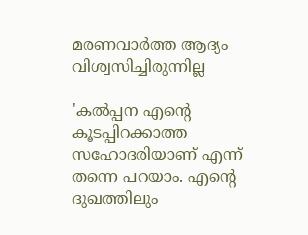മരണവാർത്ത ആദ്യം വിശ്വസിച്ചിരുന്നില്ല

'കൽപ്പന എന്റെ കൂടപ്പിറക്കാത്ത സഹോദരിയാണ് എന്ന് തന്നെ പറയാം. എന്റെ ദുഖത്തിലും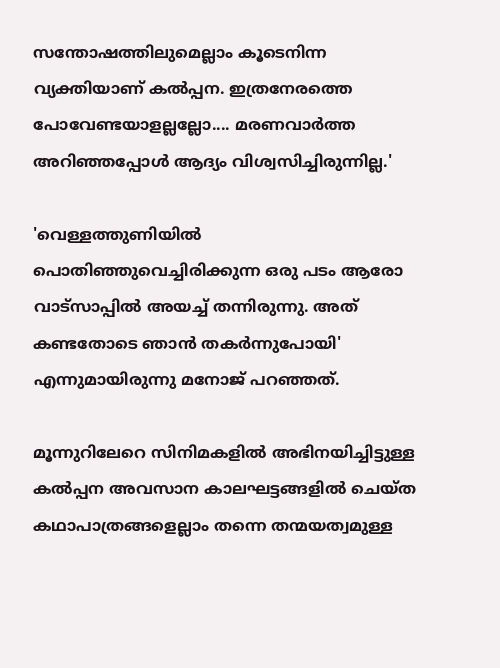സന്തോഷത്തിലുമെല്ലാം കൂടെനിന്ന വ്യക്തിയാണ് കൽപ്പന. ഇത്രനേരത്തെ പോവേണ്ടയാളല്ലല്ലോ.... മരണവാർത്ത അറിഞ്ഞപ്പോൾ ആദ്യം വിശ്വസിച്ചിരുന്നില്ല.'

'വെള്ളത്തുണിയിൽ പൊതിഞ്ഞുവെച്ചിരിക്കുന്ന ഒരു പടം ആരോ വാട്‌സാപ്പിൽ അയച്ച് തന്നിരുന്നു. അത് കണ്ടതോടെ ഞാൻ തകർന്നുപോയി' എന്നുമായിരുന്നു മനോജ് പറഞ്ഞത്.

മൂന്നുറിലേറെ സിനിമകളിൽ അഭിനയിച്ചിട്ടുള്ള കൽപ്പന അവസാന കാലഘട്ടങ്ങളിൽ ചെയ്ത കഥാപാത്രങ്ങളെല്ലാം തന്നെ തന്മയത്വമുള്ള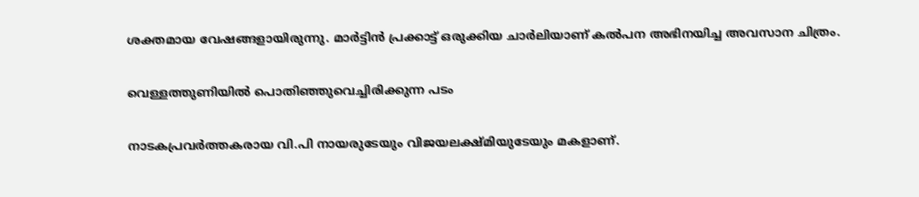ശക്തമായ വേഷങ്ങളായിരുന്നു. മാർട്ടിൻ പ്രക്കാട്ട് ഒരുക്കിയ ചാർലിയാണ് കൽപന അഭിനയിച്ച അവസാന ചിത്രം.

വെള്ളത്തുണിയിൽ പൊതിഞ്ഞുവെച്ചിരിക്കുന്ന പടം

നാടകപ്രവർത്തകരായ വി.പി നായരുടേയും വിജയലക്ഷ്മിയുടേയും മകളാണ്.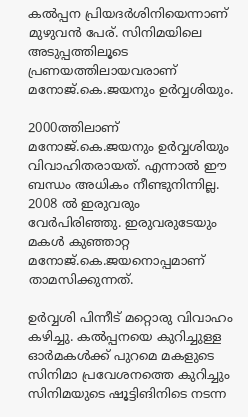കൽപ്പന പ്രിയദർശിനിയെന്നാണ് മുഴുവൻ പേര്. സിനിമയിലെ അടുപ്പത്തിലൂടെ പ്രണയത്തിലായവരാണ് മനോജ്.കെ.ജയനും ഉർവ്വശിയും.

2000ത്തിലാണ് മനോജ്.കെ.ജയനും ഉർവ്വശിയും വിവാഹിതരായത്. എന്നാൽ ഈ ബന്ധം അധികം നീണ്ടുനിന്നില്ല. 2008 ൽ ഇരുവരും വേർപിരിഞ്ഞു. ഇരുവരുടേയും മകൾ കുഞ്ഞാറ്റ മനോജ്.കെ.ജയനൊപ്പമാണ് താമസിക്കുന്നത്.

ഉർവ്വശി പിന്നീട് മറ്റൊരു വിവാഹം കഴിച്ചു. കൽപ്പനയെ കുറിച്ചുള്ള ഓർമകൾക്ക് പുറമെ മകളുടെ സിനിമാ പ്രവേശനത്തെ കുറിച്ചും സിനിമയുടെ ഷൂട്ടിങിനിടെ നടന്ന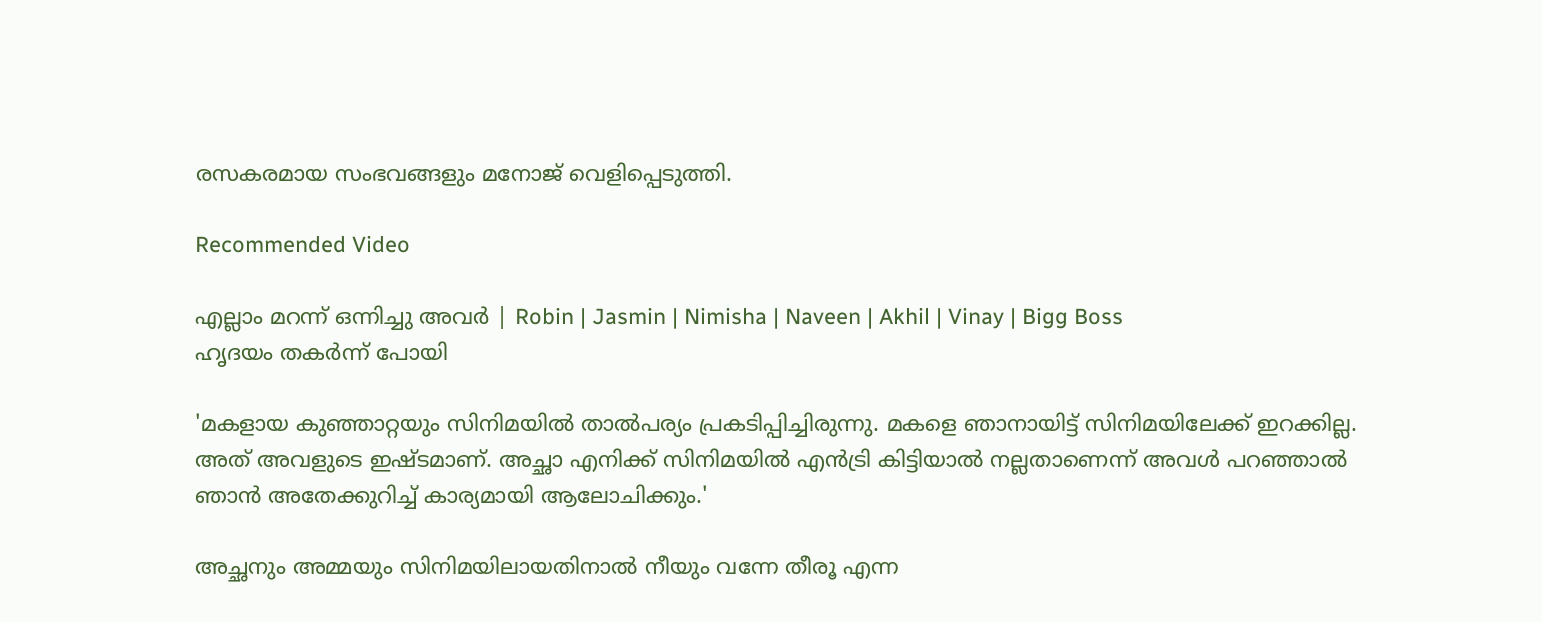രസകരമായ സംഭവങ്ങളും മനോജ് വെളിപ്പെടുത്തി.

Recommended Video

എല്ലാം മറന്ന് ഒന്നിച്ചു അവർ | Robin | Jasmin | Nimisha | Naveen | Akhil | Vinay | Bigg Boss
ഹൃദയം തകർന്ന് പോയി

'മകളായ കുഞ്ഞാറ്റയും സിനിമയിൽ താൽപര്യം പ്രകടിപ്പിച്ചിരുന്നു. മകളെ ഞാനായിട്ട് സിനിമയിലേക്ക് ഇറക്കില്ല. അത് അവളുടെ ഇഷ്ടമാണ്. അച്ഛാ എനിക്ക് സിനിമയിൽ എൻട്രി കിട്ടിയാൽ നല്ലതാണെന്ന് അവൾ പറഞ്ഞാൽ ഞാൻ അതേക്കുറിച്ച് കാര്യമായി ആലോചിക്കും.'

അച്ഛനും അമ്മയും സിനിമയിലായതിനാൽ നീയും വന്നേ തീരൂ എന്ന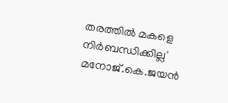തരത്തിൽ മകളെ നിർബന്ധിക്കില്ല' മനോജ്.കെ.ജയൻ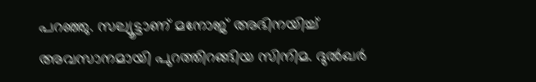പറഞ്ഞു. സല്യൂട്ടാണ് മനോജ് അഭിനയിച്ച് അവസാനമായി പുറത്തിറങ്ങിയ സിനിമ. ദുൽഖർ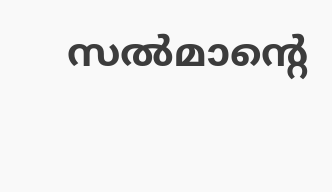സൽമാന്റെ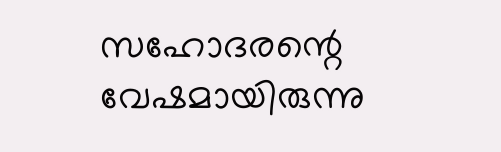സഹോദരന്റെ വേഷമായിരുന്നു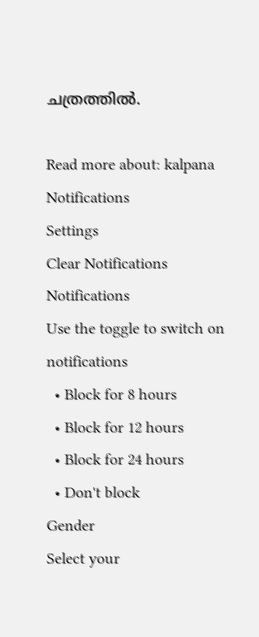ചത്രത്തിൽ.

Read more about: kalpana
Notifications
Settings
Clear Notifications
Notifications
Use the toggle to switch on notifications
  • Block for 8 hours
  • Block for 12 hours
  • Block for 24 hours
  • Don't block
Gender
Select your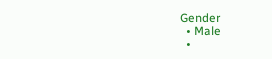Gender
  • Male
  •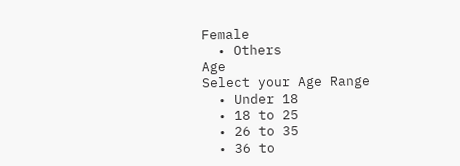Female
  • Others
Age
Select your Age Range
  • Under 18
  • 18 to 25
  • 26 to 35
  • 36 to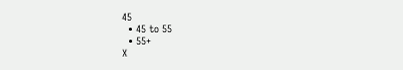45
  • 45 to 55
  • 55+
X